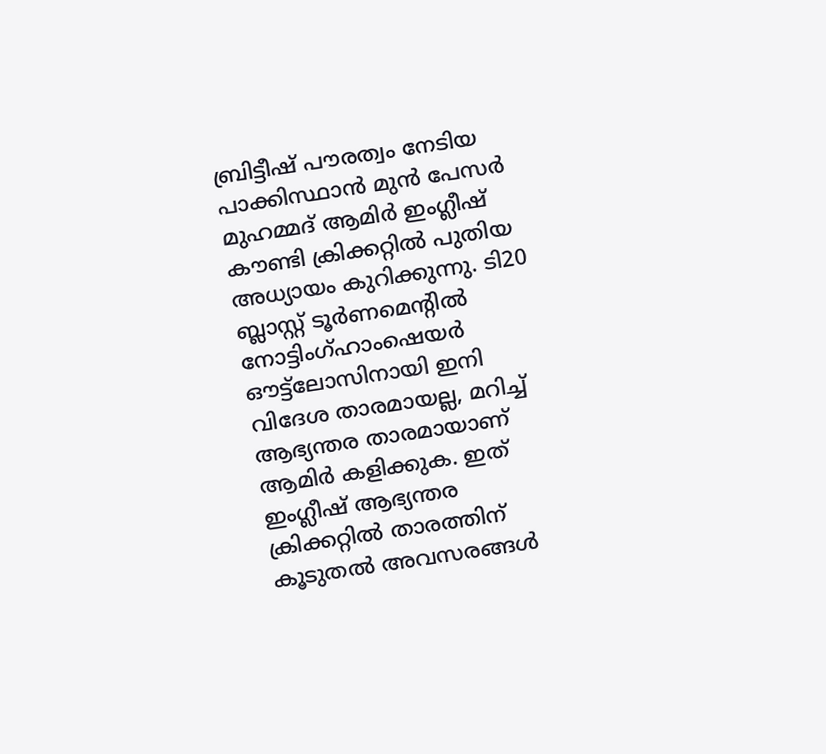ബ്രിട്ടീഷ് പൗരത്വം നേടിയ പാക്കിസ്ഥാന്‍ മുന്‍ പേസര്‍ മുഹമ്മദ് ആമിര്‍ ഇംഗ്ലീഷ് കൗണ്ടി ക്രിക്കറ്റില്‍ പുതിയ അധ്യായം കുറിക്കുന്നു. ടി20 ബ്ലാസ്റ്റ് ടൂര്‍ണമെന്റില്‍ നോട്ടിംഗ്ഹാംഷെയര്‍ ഔട്ട്ലോസിനായി ഇനി വിദേശ താരമായല്ല, മറിച്ച് ആഭ്യന്തര താരമായാണ് ആമിര്‍ കളിക്കുക. ഇത് ഇംഗ്ലീഷ് ആഭ്യന്തര ക്രിക്കറ്റില്‍ താരത്തിന് കൂടുതല്‍ അവസരങ്ങള്‍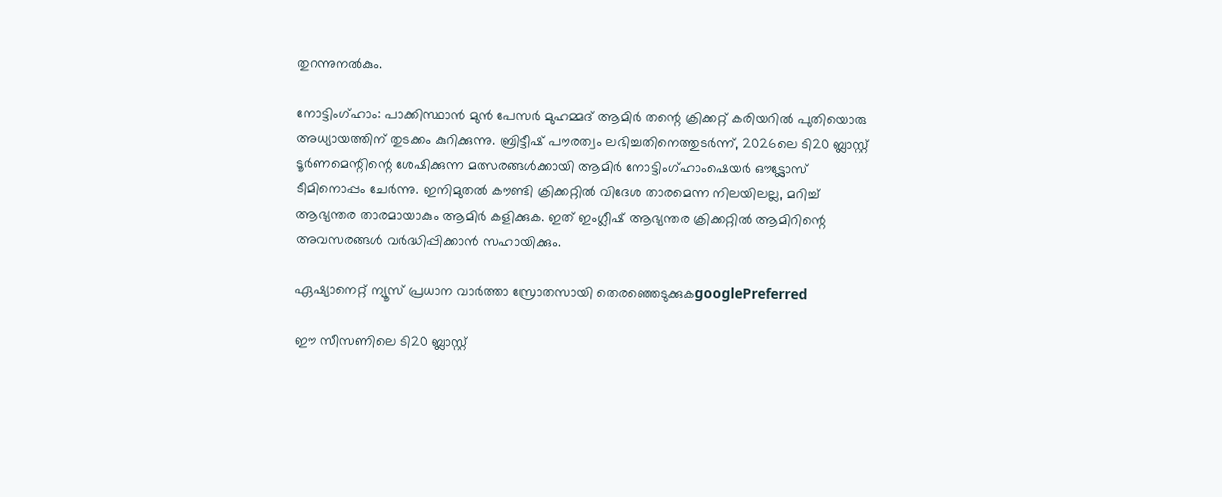തുറന്നുനല്‍കും.

നോട്ടിംഗ്ഹാം: പാക്കിസ്ഥാന്‍ മുന്‍ പേസര്‍ മുഹമ്മദ് ആമിര്‍ തന്റെ ക്രിക്കറ്റ് കരിയറില്‍ പുതിയൊരു അധ്യായത്തിന് തുടക്കം കുറിക്കുന്നു. ബ്രിട്ടീഷ് പൗരത്വം ലഭിച്ചതിനെത്തുടര്‍ന്ന്, 2026ലെ ടി20 ബ്ലാസ്റ്റ് ടൂര്‍ണമെന്റിന്റെ ശേഷിക്കുന്ന മത്സരങ്ങള്‍ക്കായി ആമിര്‍ നോട്ടിംഗ്ഹാംഷെയര്‍ ഔട്ട്ലോസ് ടീമിനൊപ്പം ചേര്‍ന്നു. ഇനിമുതല്‍ കൗണ്ടി ക്രിക്കറ്റില്‍ വിദേശ താരമെന്ന നിലയിലല്ല, മറിച്ച് ആഭ്യന്തര താരമായാകും ആമിര്‍ കളിക്കുക. ഇത് ഇംഗ്ലീഷ് ആഭ്യന്തര ക്രിക്കറ്റില്‍ ആമിറിന്റെ അവസരങ്ങള്‍ വര്‍ദ്ധിപ്പിക്കാന്‍ സഹായിക്കും.

ഏഷ്യാനെറ്റ് ന്യൂസ് പ്രധാന വാർത്താ സ്രോതസായി തെരഞ്ഞെടുക്കുകgooglePreferred

ഈ സീസണിലെ ടി20 ബ്ലാസ്റ്റ്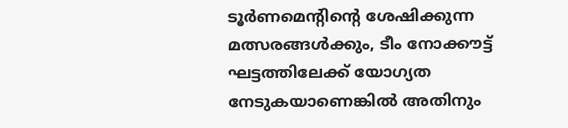ടൂര്‍ണമെന്റിന്റെ ശേഷിക്കുന്ന മത്സരങ്ങള്‍ക്കും, ടീം നോക്കൗട്ട് ഘട്ടത്തിലേക്ക് യോഗ്യത നേടുകയാണെങ്കില്‍ അതിനും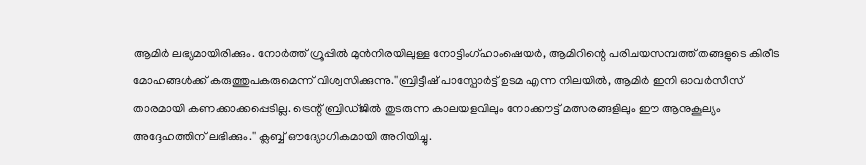ആമിര്‍ ലഭ്യമായിരിക്കും. നോര്‍ത്ത് ഗ്രൂപ്പില്‍ മുന്‍നിരയിലുള്ള നോട്ടിംഗ്ഹാംഷെയര്‍, ആമിറിന്റെ പരിചയസമ്പത്ത് തങ്ങളുടെ കിരീട മോഹങ്ങള്‍ക്ക് കരുത്തുപകരുമെന്ന് വിശ്വസിക്കുന്നു.''ബ്രിട്ടീഷ് പാസ്പോര്‍ട്ട് ഉടമ എന്ന നിലയില്‍, ആമിര്‍ ഇനി ഓവര്‍സീസ് താരമായി കണക്കാക്കപ്പെടില്ല. ട്രെന്റ് ബ്രിഡ്ജില്‍ തുടരുന്ന കാലയളവിലും നോക്കൗട്ട് മത്സരങ്ങളിലും ഈ ആനുകൂല്യം അദ്ദേഹത്തിന് ലഭിക്കും.'' ക്ലബ്ബ് ഔദ്യോഗികമായി അറിയിച്ചു.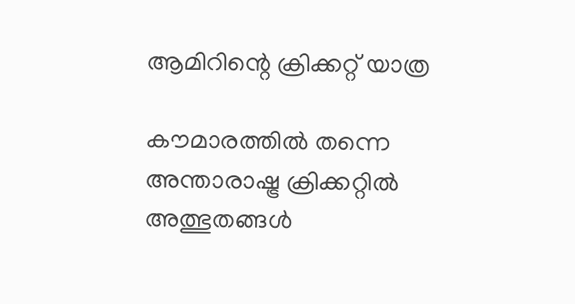ആമിറിന്റെ ക്രിക്കറ്റ് യാത്ര

കൗമാരത്തില്‍ തന്നെ അന്താരാഷ്ട്ര ക്രിക്കറ്റില്‍ അത്ഭുതങ്ങള്‍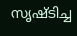സൃഷ്ടിച്ച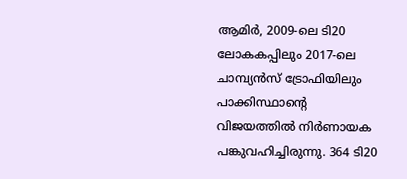ആമിര്‍, 2009-ലെ ടി20 ലോകകപ്പിലും 2017-ലെ ചാമ്പ്യന്‍സ് ട്രോഫിയിലും പാക്കിസ്ഥാന്റെ വിജയത്തില്‍ നിര്‍ണായക പങ്കുവഹിച്ചിരുന്നു. 364 ടി20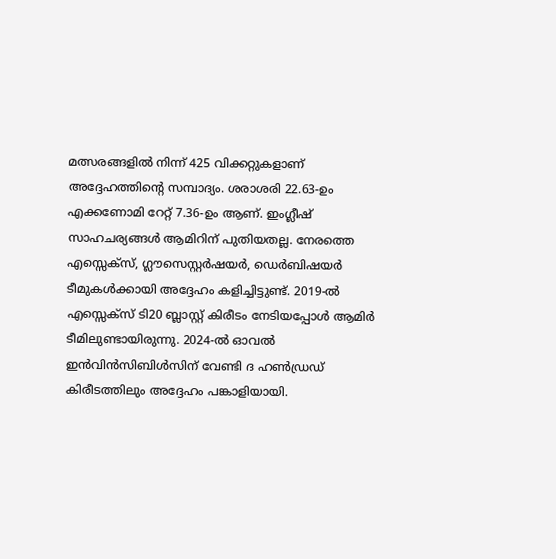മത്സരങ്ങളില്‍ നിന്ന് 425 വിക്കറ്റുകളാണ് അദ്ദേഹത്തിന്റെ സമ്പാദ്യം. ശരാശരി 22.63-ഉം എക്കണോമി റേറ്റ് 7.36-ഉം ആണ്. ഇംഗ്ലീഷ് സാഹചര്യങ്ങള്‍ ആമിറിന് പുതിയതല്ല. നേരത്തെ എസ്സെക്‌സ്, ഗ്ലൗസെസ്റ്റര്‍ഷയര്‍, ഡെര്‍ബിഷയര്‍ ടീമുകള്‍ക്കായി അദ്ദേഹം കളിച്ചിട്ടുണ്ട്. 2019-ല്‍ എസ്സെക്‌സ് ടി20 ബ്ലാസ്റ്റ് കിരീടം നേടിയപ്പോള്‍ ആമിര്‍ ടീമിലുണ്ടായിരുന്നു. 2024-ല്‍ ഓവല്‍ ഇന്‍വിന്‍സിബിള്‍സിന് വേണ്ടി ദ ഹണ്‍ഡ്രഡ് കിരീടത്തിലും അദ്ദേഹം പങ്കാളിയായി.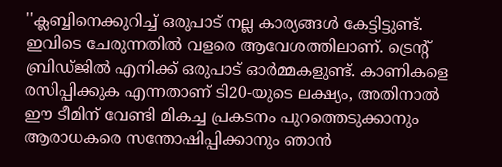''ക്ലബ്ബിനെക്കുറിച്ച് ഒരുപാട് നല്ല കാര്യങ്ങള്‍ കേട്ടിട്ടുണ്ട്. ഇവിടെ ചേരുന്നതില്‍ വളരെ ആവേശത്തിലാണ്. ട്രെന്റ് ബ്രിഡ്ജില്‍ എനിക്ക് ഒരുപാട് ഓര്‍മ്മകളുണ്ട്. കാണികളെ രസിപ്പിക്കുക എന്നതാണ് ടി20-യുടെ ലക്ഷ്യം, അതിനാല്‍ ഈ ടീമിന് വേണ്ടി മികച്ച പ്രകടനം പുറത്തെടുക്കാനും ആരാധകരെ സന്തോഷിപ്പിക്കാനും ഞാന്‍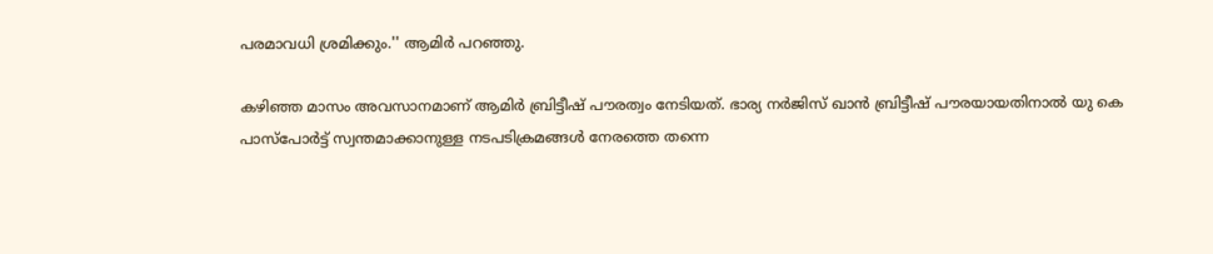പരമാവധി ശ്രമിക്കും.'' ആമിര്‍ പറഞ്ഞു.

കഴിഞ്ഞ മാസം അവസാനമാണ് ആമിര്‍ ബ്രിട്ടീഷ് പൗരത്വം നേടിയത്. ഭാര്യ നര്‍ജിസ് ഖാന്‍ ബ്രിട്ടീഷ് പൗരയായതിനാല്‍ യു കെ പാസ്പോര്‍ട്ട് സ്വന്തമാക്കാനുള്ള നടപടിക്രമങ്ങള്‍ നേരത്തെ തന്നെ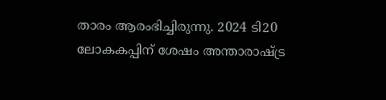താരം ആരംഭിച്ചിരുന്നു. 2024 ടി20 ലോകകപ്പിന് ശേഷം അന്താരാഷ്ട്ര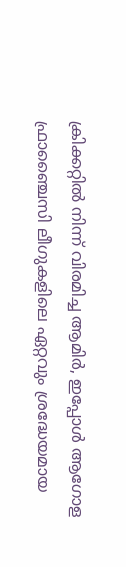ക്രിക്കറ്റില്‍ നിന്ന് വിരമിച്ച ആമിര്‍, ഇപ്പോള്‍ ആഗോള ഫ്രാഞ്ചൈസി ലീഗുകളിലെ ഏറ്റവും ശ്രദ്ധേയമായ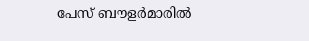പേസ് ബൗളര്‍മാരില്‍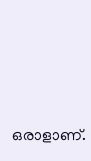ഒരാളാണ്.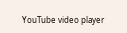YouTube video player